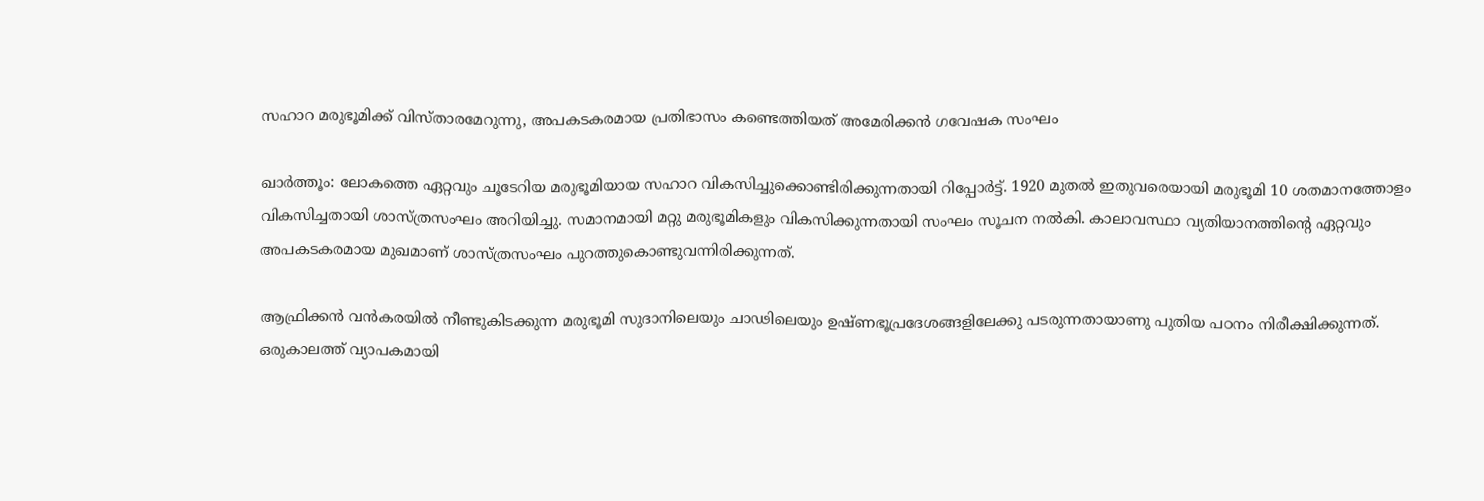സഹാറ മരുഭൂമിക്ക് വിസ്താരമേറുന്നു, അപകടകരമായ പ്രതിഭാസം കണ്ടെത്തിയത് അമേരിക്കന്‍ ഗവേഷക സംഘം

ഖാര്‍ത്തൂം: ലോകത്തെ ഏറ്റവും ചൂടേറിയ മരുഭൂമിയായ സഹാറ വികസിച്ചുക്കൊണ്ടിരിക്കുന്നതായി റിപ്പോര്‍ട്ട്. 1920 മുതല്‍ ഇതുവരെയായി മരുഭൂമി 10 ശതമാനത്തോളം വികസിച്ചതായി ശാസ്ത്രസംഘം അറിയിച്ചു. സമാനമായി മറ്റു മരുഭൂമികളും വികസിക്കുന്നതായി സംഘം സൂചന നല്‍കി. കാലാവസ്ഥാ വ്യതിയാനത്തിന്റെ ഏറ്റവും അപകടകരമായ മുഖമാണ് ശാസ്ത്രസംഘം പുറത്തുകൊണ്ടുവന്നിരിക്കുന്നത്.

ആഫ്രിക്കന്‍ വന്‍കരയില്‍ നീണ്ടുകിടക്കുന്ന മരുഭൂമി സുദാനിലെയും ചാഢിലെയും ഉഷ്ണഭൂപ്രദേശങ്ങളിലേക്കു പടരുന്നതായാണു പുതിയ പഠനം നിരീക്ഷിക്കുന്നത്. ഒരുകാലത്ത് വ്യാപകമായി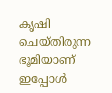കൃഷി ചെയ്തിരുന്ന ഭൂമിയാണ് ഇപ്പോള്‍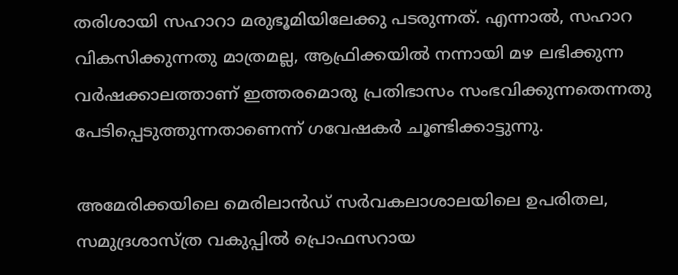തരിശായി സഹാറാ മരുഭൂമിയിലേക്കു പടരുന്നത്. എന്നാല്‍, സഹാറ വികസിക്കുന്നതു മാത്രമല്ല, ആഫ്രിക്കയില്‍ നന്നായി മഴ ലഭിക്കുന്ന വര്‍ഷക്കാലത്താണ് ഇത്തരമൊരു പ്രതിഭാസം സംഭവിക്കുന്നതെന്നതു പേടിപ്പെടുത്തുന്നതാണെന്ന് ഗവേഷകര്‍ ചൂണ്ടിക്കാട്ടുന്നു.

അമേരിക്കയിലെ മെരിലാന്‍ഡ് സര്‍വകലാശാലയിലെ ഉപരിതല, സമുദ്രശാസ്ത്ര വകുപ്പില്‍ പ്രൊഫസറായ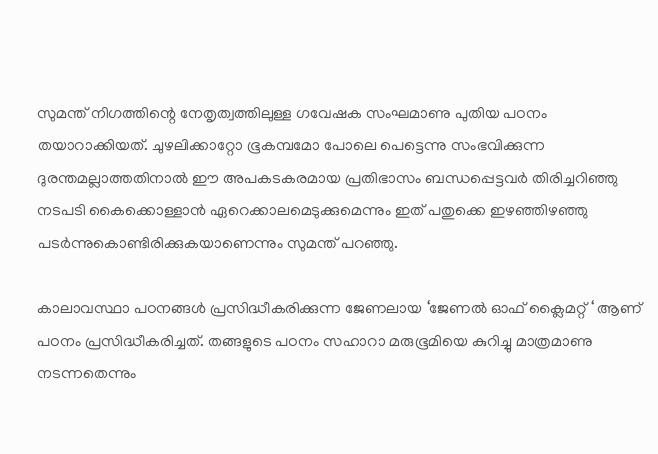സുമന്ത് നിഗത്തിന്റെ നേതൃത്വത്തിലുള്ള ഗവേഷക സംഘമാണു പുതിയ പഠനം തയാറാക്കിയത്. ചുഴലിക്കാറ്റോ ഭൂകമ്പമോ പോലെ പെട്ടെന്നു സംഭവിക്കുന്ന ദുരന്തമല്ലാത്തതിനാല്‍ ഈ അപകടകരമായ പ്രതിഭാസം ബന്ധപ്പെട്ടവര്‍ തിരിച്ചറിഞ്ഞു നടപടി കൈക്കൊള്ളാന്‍ ഏറെക്കാലമെടുക്കുമെന്നും ഇത് പതുക്കെ ഇഴഞ്ഞിഴഞ്ഞു പടര്‍ന്നുകൊണ്ടിരിക്കുകയാണെന്നും സുമന്ത് പറഞ്ഞു.

കാലാവസ്ഥാ പഠനങ്ങള്‍ പ്രസിദ്ധീകരിക്കുന്ന ജേണലായ ‘ജേണല്‍ ഓഫ് ക്ലൈമറ്റ് ‘ ആണ് പഠനം പ്രസിദ്ധീകരിച്ചത്. തങ്ങളുടെ പഠനം സഹാറാ മരുഭൂമിയെ കുറിച്ചു മാത്രമാണു നടന്നതെന്നും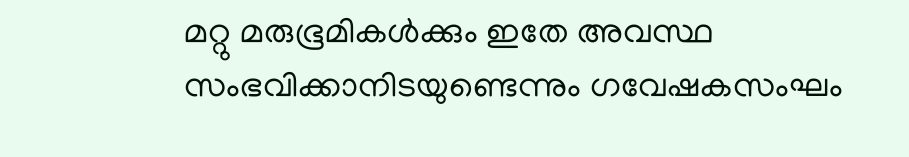മറ്റു മരുഭൂമികള്‍ക്കും ഇതേ അവസ്ഥ സംഭവിക്കാനിടയുണ്ടെന്നും ഗവേഷകസംഘം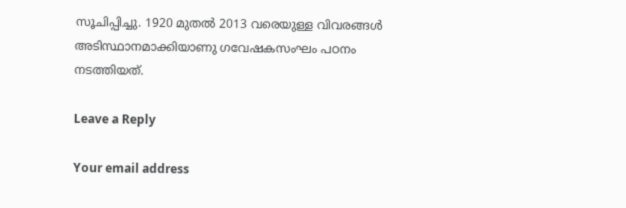സൂചിപ്പിച്ചു. 1920 മുതല്‍ 2013 വരെയുള്ള വിവരങ്ങള്‍ അടിസ്ഥാനമാക്കിയാണു ഗവേഷകസംഘം പഠനം നടത്തിയത്.

Leave a Reply

Your email address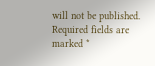will not be published. Required fields are marked *